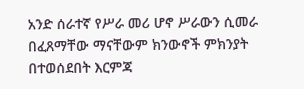አንድ ሰራተኛ የሥራ መሪ ሆኖ ሥራውን ሲመራ በፈጸማቸው ማናቸውም ክንውኖች ምክንያት በተወሰደበት እርምጃ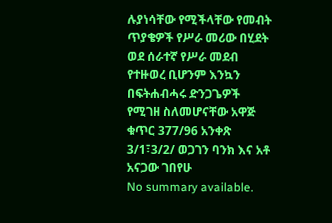ሉያነሳቸው የሚችላቸው የመብት ጥያቄዎች የሥራ መሪው በሂደት ወደ ሰራተኛ የሥራ መደብ የተዙወረ ቢሆንም እንኳን በፍትሐብሓሩ ድንጋጌዎች የሚገዘ ስለመሆናቸው አዋጅ ቁጥር 377/96 አንቀጽ 3/1፣3/2/ ወጋገን ባንክ እና አቶ አናጋው ገበየሁ
No summary available.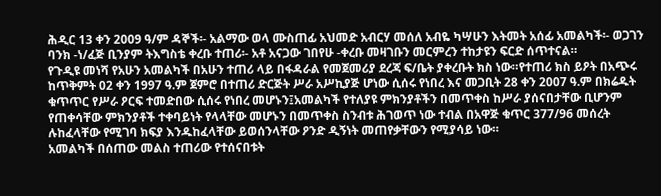ሕዲር 13 ቀን 2009 ዓ/ም ዳኞች፡- አልማው ወላ ሙስጠፊ አህመድ አብርሃ መሰለ አብዬ ካሣሁን እትመት አሰፊ አመልካች፡- ወጋገን ባንክ -ነ/ፈጅ ቢንያም ትእግስቴ ቀረቡ ተጠሪ፡- አቶ አናጋው ገበየሁ -ቀረቡ መዛገቡን መርምረን ተከታዩን ፍርድ ሰጥተናል።
የጉዲዩ መነሻ የአሁን አመልካች በአሁን ተጠሪ ላይ በፋዳራል የመጀመሪያ ደረጃ ፍ/ቤት ያቀረቡት ክስ ነው።የተጠሪ ክስ ይዖት በአጭሩ ከጥቅምት 02 ቀን 1997 ዓ.ም ጀምሮ በተጠሪ ድርጅት ሥራ አሥኪያጅ ሆነው ሲሰሩ የነበረ እና መጋቢት 28 ቀን 2007 ዓ.ም በክሬዱት ቁጥጥር የሥራ ዖርፍ ተመድበው ሲሰሩ የነበረ መሆኑን፤አመልካች የተለያዩ ምክንያቶችን በመጥቀስ ከሥራ ያሰናበታቸው ቢሆንም የጠቀሳቸው ምክንያቶች ተቀባይነት የላላቸው መሆኑን በመጥቀስ ስንብቱ ሕገወጥ ነው ተብል በአዋጅ ቁጥር 377/96 መሰረት ሉከፈላቸው የሚገባ ክፍያ እንዱከፈላቸው ይወሰንላቸው ዖንድ ዲኝነት መጠየቃቸውን የሚያሳይ ነው።
አመልካች በሰጠው መልስ ተጠሪው የተሰናበቱት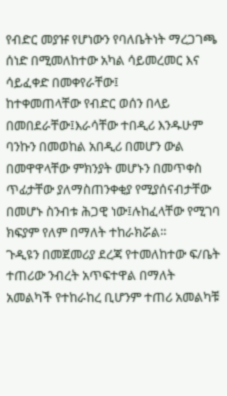የብድር መያዡ የሆነውን የባለቤትነት ማረጋገጫ ሰነድ በሚመለከተው አካል ሳይመረመር እና ሳይፈቀድ በመቀየራቸው፤
ከተቀመጠላቸው የብድር ወሰን በላይ በመበደራቸው፤እራሳቸው ተበዲሪ እንዱሁም ባንኩን በመወከል አበዲሪ በመሆን ውል በመዋዋላቸው ምክንያት መሆኑን በመጥቀስ ጥፊታቸው ያለማስጠንቀቂያ የሚያሰናብታቸው በመሆኑ ስንብቱ ሕጋዊ ነው፤ሉከፈላቸው የሚገባ ክፍያም የለም በማለት ተከራክሯል።
ጉዲዩን በመጀመሪያ ደረጃ የተመለከተው ፍ/ቤት ተጠሪው ንብረት አጥፍተዋል በማለት አመልካች የተከራከረ ቢሆንም ተጠሪ አመልካቹ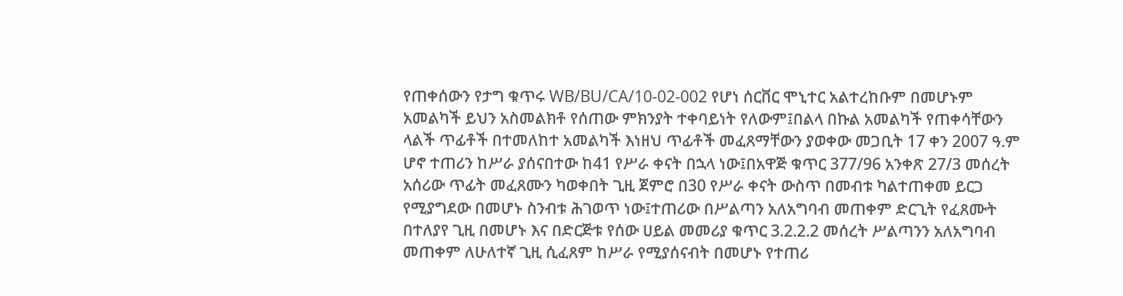የጠቀሰውን የታግ ቁጥሩ WB/BU/CA/10-02-002 የሆነ ሰርቨር ሞኒተር አልተረከቡም በመሆኑም አመልካች ይህን አስመልክቶ የሰጠው ምክንያት ተቀባይነት የለውም፤በልላ በኩል አመልካች የጠቀሳቸውን ላልች ጥፊቶች በተመለከተ አመልካች እነዘህ ጥፊቶች መፈጸማቸውን ያወቀው መጋቢት 17 ቀን 2007 ዓ.ም ሆኖ ተጠሪን ከሥራ ያሰናበተው ከ41 የሥራ ቀናት በኋላ ነው፤በአዋጅ ቁጥር 377/96 አንቀጽ 27/3 መሰረት አሰሪው ጥፊት መፈጸሙን ካወቀበት ጊዚ ጀምሮ በ30 የሥራ ቀናት ውስጥ በመብቱ ካልተጠቀመ ይርጋ የሚያግደው በመሆኑ ስንብቱ ሕገወጥ ነው፤ተጠሪው በሥልጣን አለአግባብ መጠቀም ድርጊት የፈጸሙት በተለያየ ጊዚ በመሆኑ እና በድርጅቱ የሰው ሀይል መመሪያ ቁጥር 3.2.2.2 መሰረት ሥልጣንን አለአግባብ መጠቀም ለሁለተኛ ጊዚ ሲፈጸም ከሥራ የሚያሰናብት በመሆኑ የተጠሪ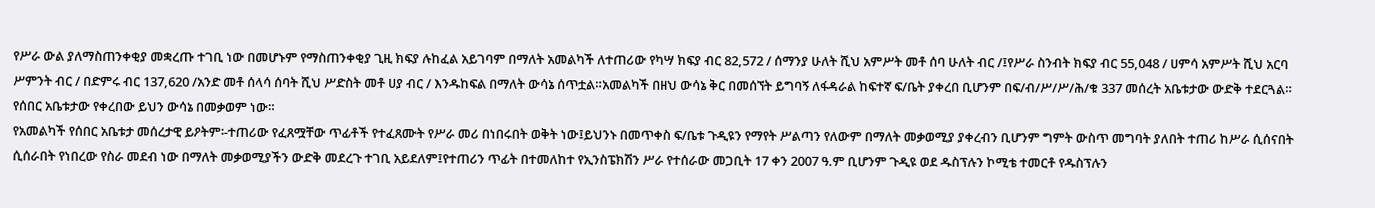የሥራ ውል ያለማስጠንቀቂያ መቋረጡ ተገቢ ነው በመሆኑም የማስጠንቀቂያ ጊዚ ክፍያ ሉከፈል አይገባም በማለት አመልካች ለተጠሪው የካሣ ክፍያ ብር 82,572 / ሰማንያ ሁለት ሺህ አምሥት መቶ ሰባ ሁለት ብር /፤የሥራ ስንብት ክፍያ ብር 55,048 / ሀምሳ አምሥት ሺህ አርባ ሥምንት ብር / በድምሩ ብር 137,620 /አንድ መቶ ሰላሳ ሰባት ሺህ ሥድስት መቶ ሀያ ብር / እንዱከፍል በማለት ውሳኔ ሰጥቷል።አመልካች በዘህ ውሳኔ ቅር በመሰኘት ይግባኝ ለፋዳራል ከፍተኛ ፍ/ቤት ያቀረበ ቢሆንም በፍ/ብ/ሥ/ሥ/ሕ/ቁ 337 መሰረት አቤቱታው ውድቅ ተደርጓል። የሰበር አቤቱታው የቀረበው ይህን ውሳኔ በመቃወም ነው።
የአመልካች የሰበር አቤቱታ መሰረታዊ ይዖትም፡-ተጠሪው የፈጸሟቸው ጥፊቶች የተፈጸሙት የሥራ መሪ በነበሩበት ወቅት ነው፤ይህንኑ በመጥቀስ ፍ/ቤቱ ጉዲዩን የማየት ሥልጣን የለውም በማለት መቃወሚያ ያቀረብን ቢሆንም ግምት ውስጥ መግባት ያለበት ተጠሪ ከሥራ ሲሰናበት ሲሰራበት የነበረው የስራ መደብ ነው በማለት መቃወሚያችን ውድቅ መደረጉ ተገቢ አይደለም፤የተጠሪን ጥፊት በተመለከተ የኢንስፔክሽን ሥራ የተሰራው መጋቢት 17 ቀን 2007 ዓ.ም ቢሆንም ጉዲዩ ወደ ዱስፕሉን ኮሚቴ ተመርቶ የዱስፕሉን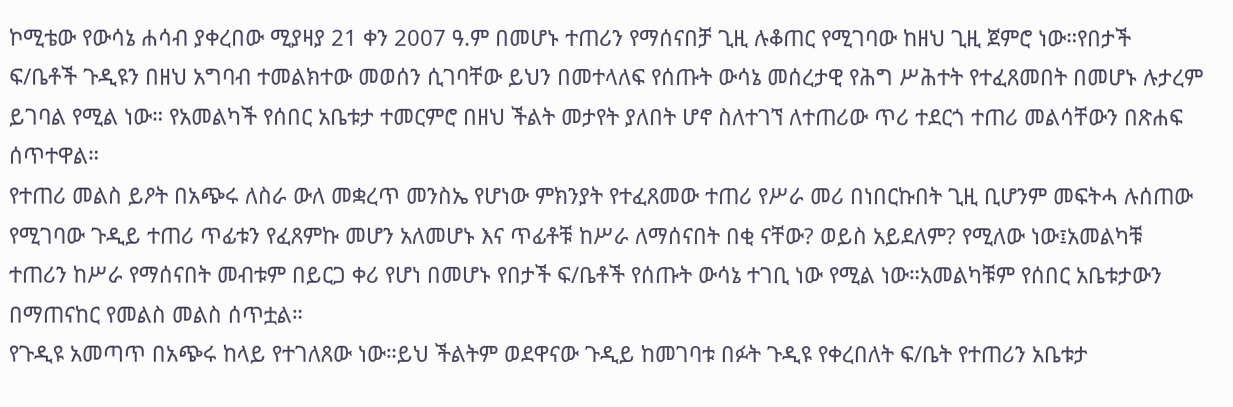ኮሚቴው የውሳኔ ሐሳብ ያቀረበው ሚያዛያ 21 ቀን 2007 ዓ.ም በመሆኑ ተጠሪን የማሰናበቻ ጊዚ ሉቆጠር የሚገባው ከዘህ ጊዚ ጀምሮ ነው።የበታች ፍ/ቤቶች ጉዲዩን በዘህ አግባብ ተመልክተው መወሰን ሲገባቸው ይህን በመተላለፍ የሰጡት ውሳኔ መሰረታዊ የሕግ ሥሕተት የተፈጸመበት በመሆኑ ሉታረም ይገባል የሚል ነው። የአመልካች የሰበር አቤቱታ ተመርምሮ በዘህ ችልት መታየት ያለበት ሆኖ ስለተገኘ ለተጠሪው ጥሪ ተደርጎ ተጠሪ መልሳቸውን በጽሐፍ ሰጥተዋል።
የተጠሪ መልስ ይዖት በአጭሩ ለስራ ውለ መቋረጥ መንስኤ የሆነው ምክንያት የተፈጸመው ተጠሪ የሥራ መሪ በነበርኩበት ጊዚ ቢሆንም መፍትሓ ሉሰጠው የሚገባው ጉዲይ ተጠሪ ጥፊቱን የፈጸምኩ መሆን አለመሆኑ እና ጥፊቶቹ ከሥራ ለማሰናበት በቂ ናቸው? ወይስ አይደለም? የሚለው ነው፤አመልካቹ ተጠሪን ከሥራ የማሰናበት መብቱም በይርጋ ቀሪ የሆነ በመሆኑ የበታች ፍ/ቤቶች የሰጡት ውሳኔ ተገቢ ነው የሚል ነው።አመልካቹም የሰበር አቤቱታውን በማጠናከር የመልስ መልስ ሰጥቷል።
የጉዲዩ አመጣጥ በአጭሩ ከላይ የተገለጸው ነው።ይህ ችልትም ወደዋናው ጉዲይ ከመገባቱ በፉት ጉዲዩ የቀረበለት ፍ/ቤት የተጠሪን አቤቱታ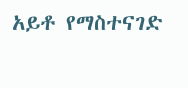አይቶ የማስተናገድ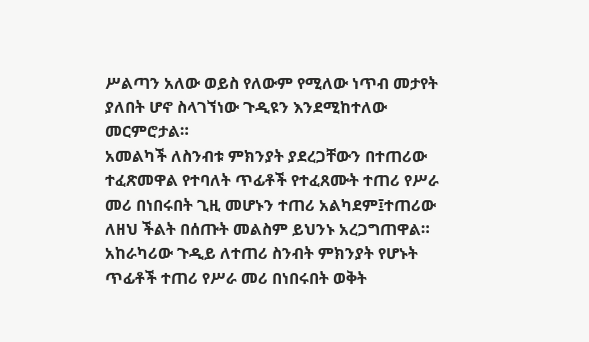ሥልጣን አለው ወይስ የለውም የሚለው ነጥብ መታየት ያለበት ሆኖ ስላገኘነው ጉዲዩን እንደሚከተለው መርምሮታል።
አመልካች ለስንብቱ ምክንያት ያደረጋቸውን በተጠሪው ተፈጽመዋል የተባለት ጥፊቶች የተፈጸሙት ተጠሪ የሥራ መሪ በነበሩበት ጊዚ መሆኑን ተጠሪ አልካደም፤ተጠሪው ለዘህ ችልት በሰጡት መልስም ይህንኑ አረጋግጠዋል። አከራካሪው ጉዲይ ለተጠሪ ስንብት ምክንያት የሆኑት ጥፊቶች ተጠሪ የሥራ መሪ በነበሩበት ወቅት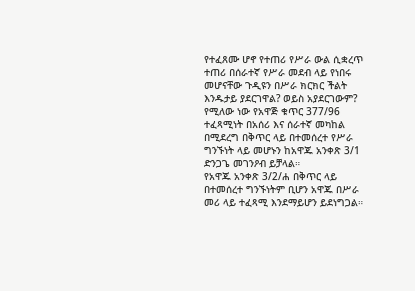የተፈጸሙ ሆኖ የተጠሪ የሥራ ውል ሲቋረጥ ተጠሪ በሰራተኛ የሥራ መደብ ላይ የነበሩ መሆናቸው ጉዲዩን በሥራ ክርክር ችልት እንዱታይ ያደርገዋል? ወይስ አያደርገውም? የሚለው ነው የአዋጅ ቁጥር 377/96 ተፈጻሚነት በአሰሪ እና ሰራተኛ መካከል በሚደረግ በቅጥር ላይ በተመሰረተ የሥራ ግንኙነት ላይ መሆኑን ከአዋጁ አንቀጽ 3/1 ድንጋጌ መገንዖብ ይቻላል።
የአዋጁ አንቀጽ 3/2/ሐ በቅጥር ላይ በተመሰረተ ግንኙነትም ቢሆን አዋጁ በሥራ መሪ ላይ ተፈጻሚ እንደማይሆን ይደነግጋል።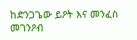ከድንጋጌው ይዖት እና መንፈስ መገንዖብ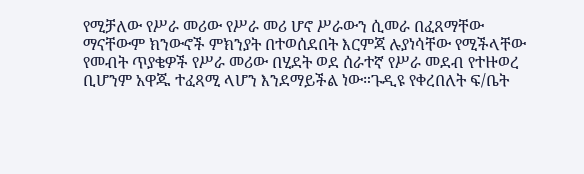የሚቻለው የሥራ መሪው የሥራ መሪ ሆኖ ሥራውን ሲመራ በፈጸማቸው ማናቸውም ክንውኖች ምክንያት በተወሰደበት እርምጃ ሉያነሳቸው የሚችላቸው የመብት ጥያቄዎች የሥራ መሪው በሂደት ወደ ሰራተኛ የሥራ መደብ የተዙወረ ቢሆንም አዋጁ ተፈጻሚ ላሆን እንደማይችል ነው።ጉዲዩ የቀረበለት ፍ/ቤት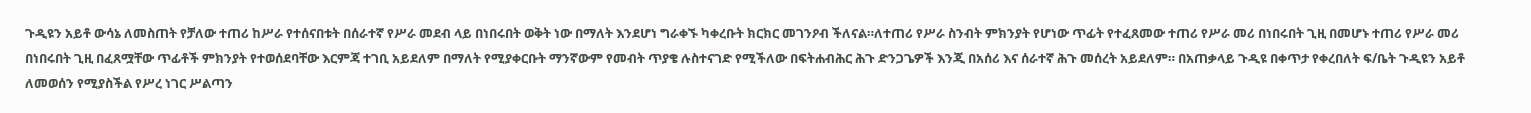ጉዲዩን አይቶ ውሳኔ ለመስጠት የቻለው ተጠሪ ከሥራ የተሰናበቱት በሰራተኛ የሥራ መደብ ላይ በነበሩበት ወቅት ነው በማለት እንደሆነ ግራቀኙ ካቀረቡት ክርክር መገንዖብ ችለናል።ለተጠሪ የሥራ ስንብት ምክንያት የሆነው ጥፊት የተፈጸመው ተጠሪ የሥራ መሪ በነበሩበት ጊዚ በመሆኑ ተጠሪ የሥራ መሪ በነበሩበት ጊዚ በፈጸሟቸው ጥፊቶች ምክንያት የተወሰደባቸው እርምጃ ተገቢ አይደለም በማለት የሚያቀርቡት ማንኛውም የመብት ጥያቄ ሉስተናገድ የሚችለው በፍትሐብሕር ሕጉ ድንጋጌዎች እንጂ በአሰሪ እና ሰራተኛ ሕጉ መሰረት አይደለም። በአጠቃላይ ጉዲዩ በቀጥታ የቀረበለት ፍ/ቤት ጉዲዩን አይቶ ለመወሰን የሚያስችል የሥረ ነገር ሥልጣን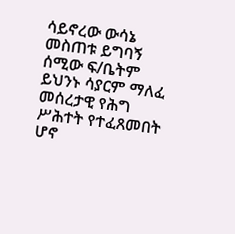ሳይኖረው ውሳኔ መስጠቱ ይግባኝ ሰሚው ፍ/ቤትም ይህንኑ ሳያርም ማለፈ መሰረታዊ የሕግ ሥሕተት የተፈጸመበት ሆኖ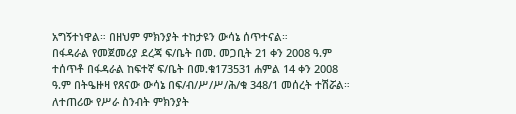አግኝተነዋል። በዘህም ምክንያት ተከታዩን ውሳኔ ሰጥተናል።
በፋዳራል የመጀመሪያ ደረጃ ፍ/ቤት በመ. መጋቢት 21 ቀን 2008 ዓ.ም ተሰጥቶ በፋዳራል ከፍተኛ ፍ/ቤት በመ.ቁ173531 ሐምል 14 ቀን 2008 ዓ.ም በትዔዙዛ የጸናው ውሳኔ በፍ/ብ/ሥ/ሥ/ሕ/ቁ 348/1 መሰረት ተሽሯል።
ለተጠሪው የሥራ ስንብት ምክንያት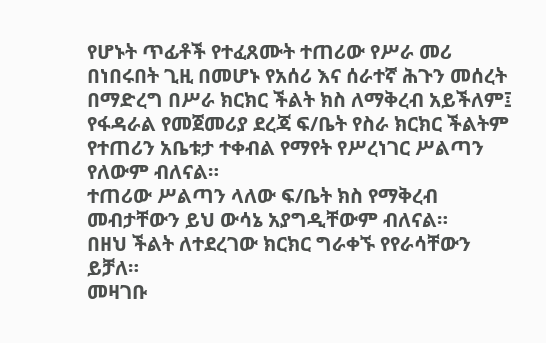የሆኑት ጥፊቶች የተፈጸሙት ተጠሪው የሥራ መሪ በነበሩበት ጊዚ በመሆኑ የአሰሪ እና ሰራተኛ ሕጉን መሰረት በማድረግ በሥራ ክርክር ችልት ክስ ለማቅረብ አይችለም፤ የፋዳራል የመጀመሪያ ደረጃ ፍ/ቤት የስራ ክርክር ችልትም የተጠሪን አቤቱታ ተቀብል የማየት የሥረነገር ሥልጣን የለውም ብለናል።
ተጠሪው ሥልጣን ላለው ፍ/ቤት ክስ የማቅረብ መብታቸውን ይህ ውሳኔ አያግዲቸውም ብለናል።
በዘህ ችልት ለተደረገው ክርክር ግራቀኙ የየራሳቸውን ይቻለ።
መዛገቡ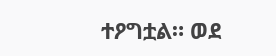ተዖግቷል። ወደ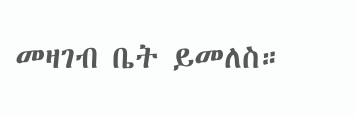መዛገብ ቤት ይመለስ።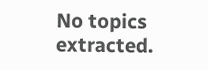No topics extracted.